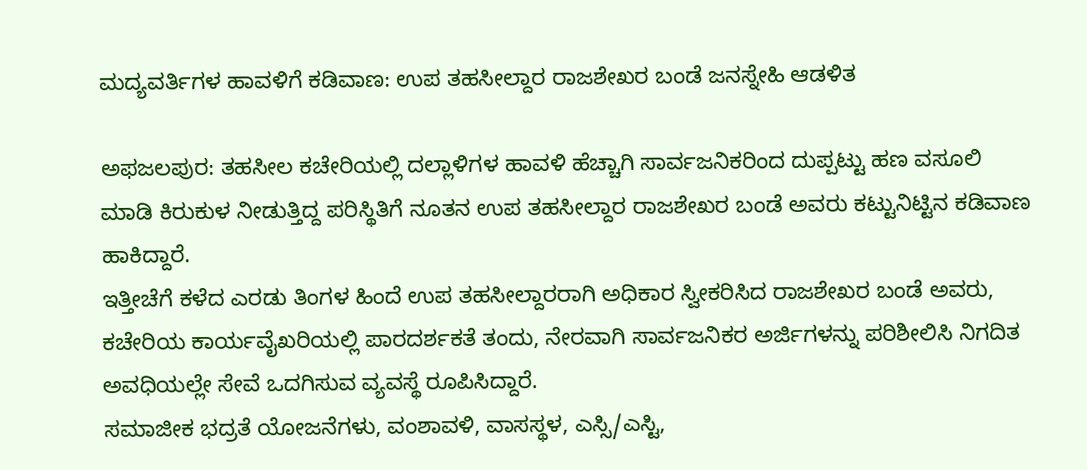ಮದ್ಯವರ್ತಿಗಳ ಹಾವಳಿಗೆ ಕಡಿವಾಣ: ಉಪ ತಹಸೀಲ್ದಾರ ರಾಜಶೇಖರ ಬಂಡೆ ಜನಸ್ನೇಹಿ ಆಡಳಿತ

ಅಫಜಲಪುರ: ತಹಸೀಲ ಕಚೇರಿಯಲ್ಲಿ ದಲ್ಲಾಳಿಗಳ ಹಾವಳಿ ಹೆಚ್ಚಾಗಿ ಸಾರ್ವಜನಿಕರಿಂದ ದುಪ್ಪಟ್ಟು ಹಣ ವಸೂಲಿ ಮಾಡಿ ಕಿರುಕುಳ ನೀಡುತ್ತಿದ್ದ ಪರಿಸ್ಥಿತಿಗೆ ನೂತನ ಉಪ ತಹಸೀಲ್ದಾರ ರಾಜಶೇಖರ ಬಂಡೆ ಅವರು ಕಟ್ಟುನಿಟ್ಟಿನ ಕಡಿವಾಣ ಹಾಕಿದ್ದಾರೆ.
ಇತ್ತೀಚೆಗೆ ಕಳೆದ ಎರಡು ತಿಂಗಳ ಹಿಂದೆ ಉಪ ತಹಸೀಲ್ದಾರರಾಗಿ ಅಧಿಕಾರ ಸ್ವೀಕರಿಸಿದ ರಾಜಶೇಖರ ಬಂಡೆ ಅವರು, ಕಚೇರಿಯ ಕಾರ್ಯವೈಖರಿಯಲ್ಲಿ ಪಾರದರ್ಶಕತೆ ತಂದು, ನೇರವಾಗಿ ಸಾರ್ವಜನಿಕರ ಅರ್ಜಿಗಳನ್ನು ಪರಿಶೀಲಿಸಿ ನಿಗದಿತ ಅವಧಿಯಲ್ಲೇ ಸೇವೆ ಒದಗಿಸುವ ವ್ಯವಸ್ಥೆ ರೂಪಿಸಿದ್ದಾರೆ.
ಸಮಾಜೀಕ ಭದ್ರತೆ ಯೋಜನೆಗಳು, ವಂಶಾವಳಿ, ವಾಸಸ್ಥಳ, ಎಸ್ಸಿ/ಎಸ್ಟಿ,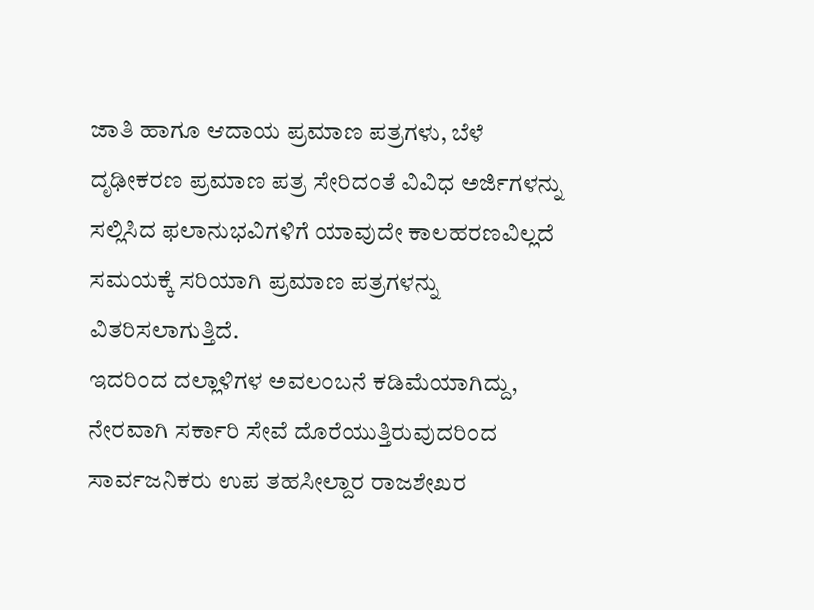ಜಾತಿ ಹಾಗೂ ಆದಾಯ ಪ್ರಮಾಣ ಪತ್ರಗಳು, ಬೆಳೆ ದೃಢೀಕರಣ ಪ್ರಮಾಣ ಪತ್ರ ಸೇರಿದಂತೆ ವಿವಿಧ ಅರ್ಜಿಗಳನ್ನು ಸಲ್ಲಿಸಿದ ಫಲಾನುಭವಿಗಳಿಗೆ ಯಾವುದೇ ಕಾಲಹರಣವಿಲ್ಲದೆ ಸಮಯಕ್ಕೆ ಸರಿಯಾಗಿ ಪ್ರಮಾಣ ಪತ್ರಗಳನ್ನು ವಿತರಿಸಲಾಗುತ್ತಿದೆ.
ಇದರಿಂದ ದಲ್ಲಾಳಿಗಳ ಅವಲಂಬನೆ ಕಡಿಮೆಯಾಗಿದ್ದು, ನೇರವಾಗಿ ಸರ್ಕಾರಿ ಸೇವೆ ದೊರೆಯುತ್ತಿರುವುದರಿಂದ ಸಾರ್ವಜನಿಕರು ಉಪ ತಹಸೀಲ್ದಾರ ರಾಜಶೇಖರ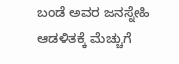ಬಂಡೆ ಅವರ ಜನಸ್ನೇಹಿ ಆಡಳಿತಕ್ಕೆ ಮೆಚ್ಚುಗೆ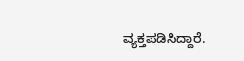ವ್ಯಕ್ತಪಡಿಸಿದ್ದಾರೆ.